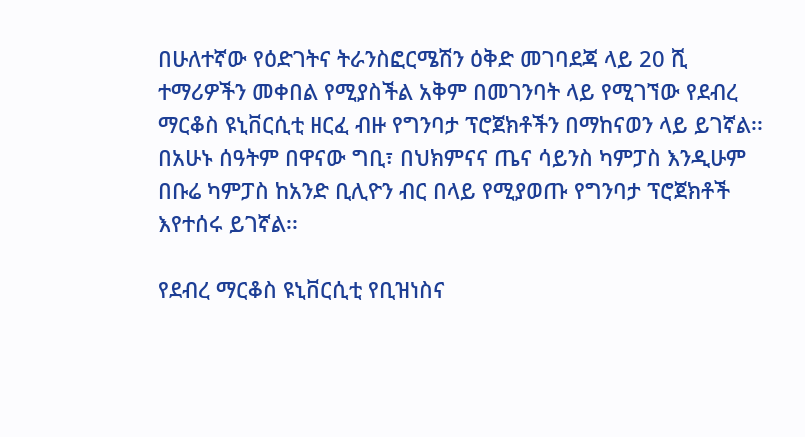በሁለተኛው የዕድገትና ትራንስፎርሜሽን ዕቅድ መገባደጃ ላይ 20 ሺ ተማሪዎችን መቀበል የሚያስችል አቅም በመገንባት ላይ የሚገኘው የደብረ ማርቆስ ዩኒቨርሲቲ ዘርፈ ብዙ የግንባታ ፕሮጀክቶችን በማከናወን ላይ ይገኛል፡፡ በአሁኑ ሰዓትም በዋናው ግቢ፣ በህክምናና ጤና ሳይንስ ካምፓስ እንዲሁም በቡሬ ካምፓስ ከአንድ ቢሊዮን ብር በላይ የሚያወጡ የግንባታ ፕሮጀክቶች እየተሰሩ ይገኛል፡፡

የደብረ ማርቆስ ዩኒቨርሲቲ የቢዝነስና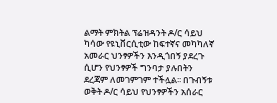ልማት ምክትል ፕሬዝዳንት ዶ/ር ሳይህ ካሳው የዩኒቨርሲቲው ከፍተኛና መካካለኛ አመራር ህንፃዎችን እንዲጎበኝ ያደረጉ ሲሆን የህንፃዎች ግንባታ ያሉበትን ደረጃም ለመገምገም ተችሏል፡፡ በጉብኝቱ ወቅት ዶ/ር ሳይህ የህንፃዎችን አሰራር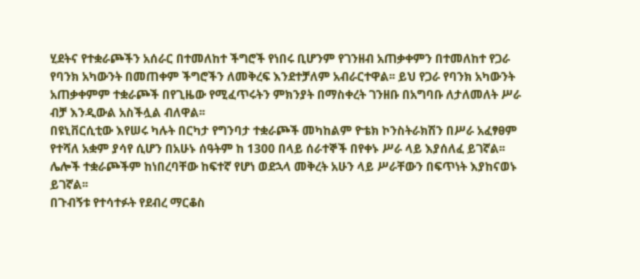ሂደትና የተቋራጮችን አሰራር በተመለከተ ችግሮች የነበሩ ቢሆንም የገንዘብ አጠቃቀምን በተመለከተ የጋራ የባንክ አካውንት በመጠቀም ችግሮችን ለመቅረፍ እንደተቻለም አብራርተዋል፡፡ ይህ የጋራ የባንክ አካውንት አጠቃቀምም ተቋራጮች በየጊዜው የሚፈጥሩትን ምክንያት በማስቀረት ገንዘቡ በአግባቡ ለታለመለት ሥራ ብቻ እንዲውል አስችሏል ብለዋል፡፡
በዩኒቨርሲቲው እየሠሩ ካሉት በርካታ የግንባታ ተቋራጮች መካከልም ዮቴክ ኮንስትራክሽን በሥራ አፈፃፀም የተሻለ አቋም ያሳየ ሲሆን በአሁኑ ሰዓትም ከ 1300 በላይ ሰራተኞች በየቀኑ ሥራ ላይ እያሰለፈ ይገኛል፡፡ ሌሎች ተቋራጮችም ከነበረባቸው ከፍተኛ የሆነ ወደኋላ መቅረት አሁን ላይ ሥራቸውን በፍጥነት እያከናወኑ ይገኛል፡፡
በጉብኝቱ የተሳተፉት የደብረ ማርቆስ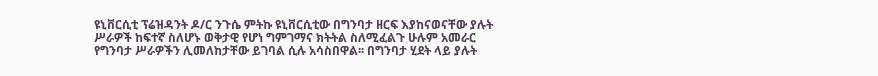ዩኒቨርሲቲ ፕሬዝዳንት ዶ/ር ንጉሴ ምትኩ ዩኒቨርሲቲው በግንባታ ዘርፍ እያከናወናቸው ያሉት ሥራዎች ከፍተኛ ስለሆኑ ወቅታዊ የሆነ ግምገማና ክትትል ስለሚፈልጉ ሁሉም አመራር የግንባታ ሥራዎችን ሊመለከታቸው ይገባል ሲሉ አሳስበዋል፡፡ በግንባታ ሂደት ላይ ያሉት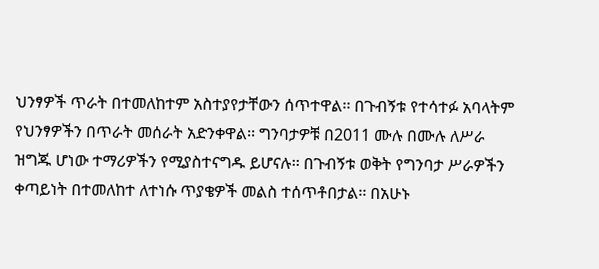ህንፃዎች ጥራት በተመለከተም አስተያየታቸውን ሰጥተዋል፡፡ በጉብኝቱ የተሳተፉ አባላትም የህንፃዎችን በጥራት መሰራት አድንቀዋል፡፡ ግንባታዎቹ በ2011 ሙሉ በሙሉ ለሥራ ዝግጁ ሆነው ተማሪዎችን የሚያስተናግዱ ይሆናሉ፡፡ በጉብኝቱ ወቅት የግንባታ ሥራዎችን ቀጣይነት በተመለከተ ለተነሱ ጥያቄዎች መልስ ተሰጥቶበታል፡፡ በአሁኑ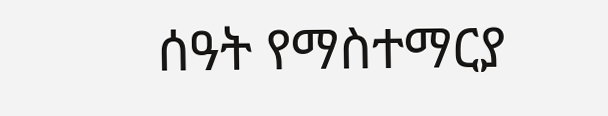ሰዓት የማስተማርያ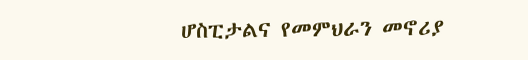ሆስፒታልና የመምህራን መኖሪያ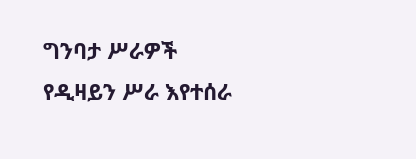ግንባታ ሥራዎች የዲዛይን ሥራ እየተሰራ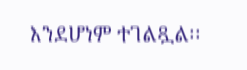እንደሆነም ተገልጿል፡፡